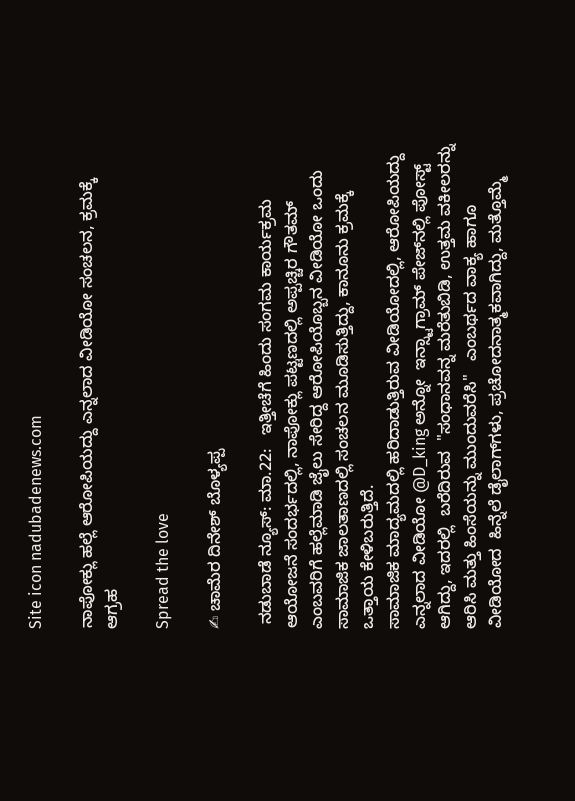Site icon nadubadenews.com

ನಾಪೋಕ್ಲು ಹಲ್ಲೆ ಆರೋಪಿಯದ್ದು ಎನ್ನಲಾದ ವೀಡಿಯೋ ಸಂಚಲನ, ಕ್ರಮಕ್ಕೆ ಆಗ್ರಹ

Spread the love

✍ ಚಾಮೆರ ದಿನೇಶ್ ಬೊಳ್ಯಪ್ಪ

 ನಡುಬಾಡೆ ನ್ಯೂಸ್: ಮಾ.22:   ಇತ್ತೀಚೆಗೆ ಹಿಂದು ಸಂಗಮ ಕಾರ್ಯಕ್ರಮ ಆಯೋಜನೆ ಸಂದರ್ಭದಲ್ಲಿ, ನಾಪೋಕ್ಲು ಪಟ್ಟಣದಲ್ಲಿ ಅಪ್ಪಚ್ಚಿರ ಗೌತಮ್ ಎಂಬವರಿಗೆ ಹಲ್ಲೆಮಾಡಿ ಜೈಲು ಸೇರಿದ್ದ ಆರೋಪಿಯೊಬ್ಬನ ವೀಡಿಯೋ ಒಂದು ಸಾಮಾಜಿಕ ಜಾಲತಾಣದಲ್ಲಿ ಸಂಚಲನ ಮೂಡಿಸುತ್ತಿದ್ದು, ಕಾನೂನು ಕ್ರಮಕ್ಕೆ ಒತ್ತಾಯ ಕೇಳಿಬರುತ್ತಿದೆ.
ಸಾಮಾಜಿಕ ಮಾದ್ಯಮದಲ್ಲಿ ಹರಿದಾಡುತ್ತಿರುವ ವೀಡಿಯೋದಲ್ಲಿ, ಆರೋಪಿಯದ್ದು ಎನ್ನಲಾದ ವೀಡಿಯೋ @D_king ಅನ್ನೋ  ಇನ್ಸ್ಟಾಗ್ರಾಮ್ ಪೇಜ್‌ನಲ್ಲಿ ಪೋಸ್ಟ್ ಆಗಿದ್ದು, ಇದರಲ್ಲಿ  ಬರೆದಿರುವ  "ಸಂಧಾನವನ್ನ ಮರೆತುಬಿಡಿ, ಉತ್ತಮ ವಕೀಲರನ್ನು ಆರಿಸಿ ಮತ್ತು ಹಿಂಸೆಯನ್ನು ಮುಂದುವರೆಸಿ"   ಎಂಬರ್ಥದ ವಾಕ್ಯ ಹಾಗೂ ವೀಡಿಯೋದ  ಹಿನ್ನೆಲೆ ಡೈಲಾಗ್‌ಗಳು, ಪ್ರಚೋದನಾತ್ಮಕವಾಗಿದ್ದು, ಮತ್ತೊಮ್ಮೆ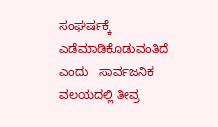ಸಂಘರ್ಷಕ್ಕೆ ಎಡೆಮಾಡಿಕೊಡುವಂತಿದೆ ಎಂದು   ಸಾರ್ವಜನಿಕ ವಲಯದಲ್ಲಿ ತೀವ್ರ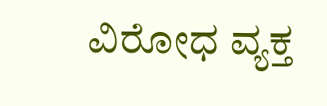ವಿರೋಧ ವ್ಯಕ್ತ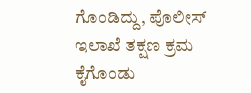ಗೊಂಡಿದ್ದು, ಪೊಲೀಸ್ ಇಲಾಖೆ ತಕ್ಷಣ ಕ್ರಮ ಕೈಗೊಂಡು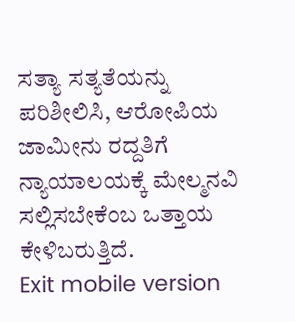ಸತ್ಯಾ ಸತ್ಯತೆಯನ್ನು ಪರಿಶೀಲಿಸಿ, ಆರೋಪಿಯ ಜಾಮೀನು ರದ್ದತಿಗೆ ನ್ಯಾಯಾಲಯಕ್ಕೆ ಮೇಲ್ಮನವಿ ಸಲ್ಲಿಸಬೇಕೆಂಬ ಒತ್ತಾಯ ಕೇಳಿಬರುತ್ತಿದೆ.
Exit mobile version